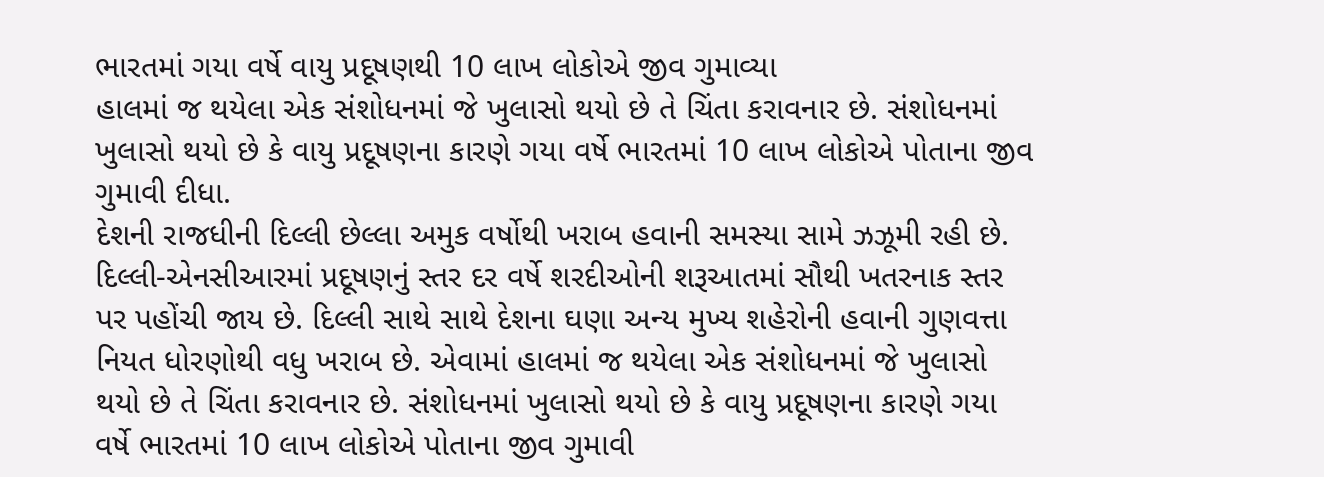ભારતમાં ગયા વર્ષે વાયુ પ્રદૂષણથી 10 લાખ લોકોએ જીવ ગુમાવ્યા
હાલમાં જ થયેલા એક સંશોધનમાં જે ખુલાસો થયો છે તે ચિંતા કરાવનાર છે. સંશોધનમાં ખુલાસો થયો છે કે વાયુ પ્રદૂષણના કારણે ગયા વર્ષે ભારતમાં 10 લાખ લોકોએ પોતાના જીવ ગુમાવી દીધા.
દેશની રાજધીની દિલ્લી છેલ્લા અમુક વર્ષોથી ખરાબ હવાની સમસ્યા સામે ઝઝૂમી રહી છે. દિલ્લી-એનસીઆરમાં પ્રદૂષણનું સ્તર દર વર્ષે શરદીઓની શરૂઆતમાં સૌથી ખતરનાક સ્તર પર પહોંચી જાય છે. દિલ્લી સાથે સાથે દેશના ઘણા અન્ય મુખ્ય શહેરોની હવાની ગુણવત્તા નિયત ધોરણોથી વધુ ખરાબ છે. એવામાં હાલમાં જ થયેલા એક સંશોધનમાં જે ખુલાસો થયો છે તે ચિંતા કરાવનાર છે. સંશોધનમાં ખુલાસો થયો છે કે વાયુ પ્રદૂષણના કારણે ગયા વર્ષે ભારતમાં 10 લાખ લોકોએ પોતાના જીવ ગુમાવી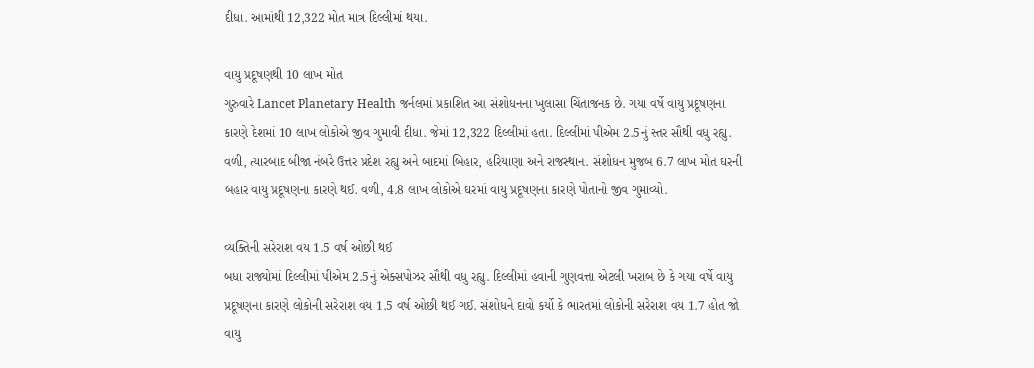દીધા. આમાંથી 12,322 મોત માત્ર દિલ્લીમાં થયા.

વાયુ પ્રદૂષણથી 10 લાખ મોત
ગુરુવારે Lancet Planetary Health જર્નલમાં પ્રકાશિત આ સંશોધનના ખુલાસા ચિંતાજનક છે. ગયા વર્ષે વાયુ પ્રદૂષણના કારણે દેશમાં 10 લાખ લોકોએ જીવ ગુમાવી દીધા. જેમાં 12,322 દિલ્લીમાં હતા. દિલ્લીમાં પીએમ 2.5નું સ્તર સૌથી વધુ રહ્યુ. વળી, ત્યારબાદ બીજા નંબરે ઉત્તર પ્રદેશ રહ્યુ અને બાદમાં બિહાર, હરિયાણા અને રાજસ્થાન. સંશોધન મુજબ 6.7 લાખ મોત ઘરની બહાર વાયુ પ્રદૂષણના કારણે થઈ. વળી, 4.8 લાખ લોકોએ ઘરમાં વાયુ પ્રદૂષણના કારણે પોતાનો જીવ ગુમાવ્યો.

વ્યક્તિની સરેરાશ વય 1.5 વર્ષ ઓછી થઈ
બધા રાજ્યોમાં દિલ્લીમાં પીએમ 2.5નું એક્સપોઝર સૌથી વધુ રહ્યુ. દિલ્લીમાં હવાની ગુણવત્તા એટલી ખરાબ છે કે ગયા વર્ષે વાયુ પ્રદૂષણના કારણે લોકોની સરેરાશ વય 1.5 વર્ષ ઓછી થઈ ગઈ. સંશોધને દાવો કર્યો કે ભારતમાં લોકોની સરેરાશ વય 1.7 હોત જો વાયુ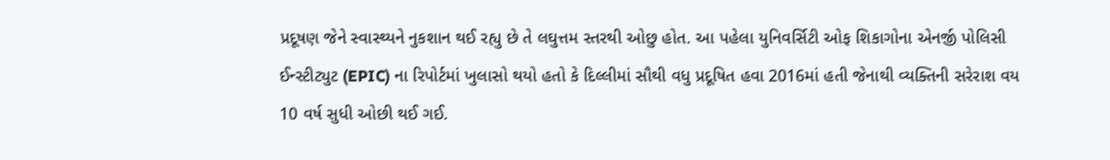પ્રદૂષણ જેને સ્વાસ્થ્યને નુકશાન થઈ રહ્યુ છે તે લઘુત્તમ સ્તરથી ઓછુ હોત. આ પહેલા યુનિવર્સિટી ઓફ શિકાગોના એનર્જી પોલિસી ઈન્સ્ટીટ્યુટ (EPIC) ના રિપોર્ટમાં ખુલાસો થયો હતો કે દિલ્લીમાં સૌથી વધુ પ્રદૂષિત હવા 2016માં હતી જેનાથી વ્યક્તિની સરેરાશ વય 10 વર્ષ સુધી ઓછી થઈ ગઈ.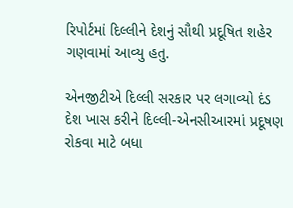રિપોર્ટમાં દિલ્લીને દેશનું સૌથી પ્રદૂષિત શહેર ગણવામાં આવ્યુ હતુ.

એનજીટીએ દિલ્લી સરકાર પર લગાવ્યો દંડ
દેશ ખાસ કરીને દિલ્લી-એનસીઆરમાં પ્રદૂષણ રોકવા માટે બધા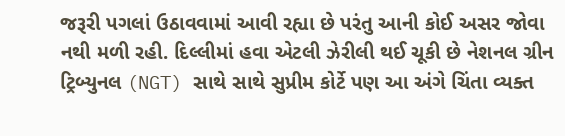જરૂરી પગલાં ઉઠાવવામાં આવી રહ્યા છે પરંતુ આની કોઈ અસર જોવા નથી મળી રહી. દિલ્લીમાં હવા એટલી ઝેરીલી થઈ ચૂકી છે નેશનલ ગ્રીન ટ્રિબ્યુનલ (NGT) સાથે સાથે સુપ્રીમ કોર્ટે પણ આ અંગે ચિંતા વ્યક્ત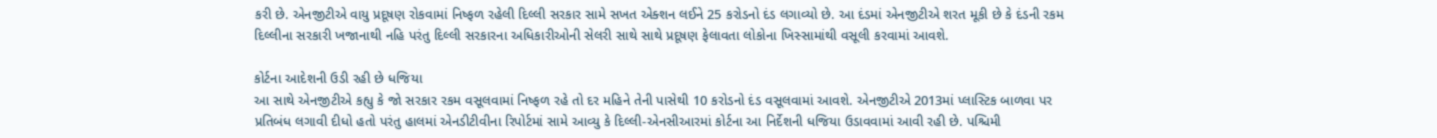કરી છે. એનજીટીએ વાયુ પ્રદૂષણ રોકવામાં નિષ્ફળ રહેલી દિલ્લી સરકાર સામે સખત એક્શન લઈને 25 કરોડનો દંડ લગાવ્યો છે. આ દંડમાં એનજીટીએ શરત મૂકી છે કે દંડની રકમ દિલ્લીના સરકારી ખજાનાથી નહિ પરંતુ દિલ્લી સરકારના અધિકારીઓની સેલરી સાથે સાથે પ્રદૂષણ ફેલાવતા લોકોના ખિસ્સામાંથી વસૂલી કરવામાં આવશે.

કોર્ટના આદેશની ઉડી રહી છે ધજિયા
આ સાથે એનજીટીએ કહ્યુ કે જો સરકાર રકમ વસૂલવામાં નિષ્ફળ રહે તો દર મહિને તેની પાસેથી 10 કરોડનો દંડ વસૂલવામાં આવશે. એનજીટીએ 2013માં પ્લાસ્ટિક બાળવા પર પ્રતિબંધ લગાવી દીધો હતો પરંતુ હાલમાં એનડીટીવીના રિપોર્ટમાં સામે આવ્યુ કે દિલ્લી-એનસીઆરમાં કોર્ટના આ નિર્દેશની ધજિયા ઉડાવવામાં આવી રહી છે. પશ્ચિમી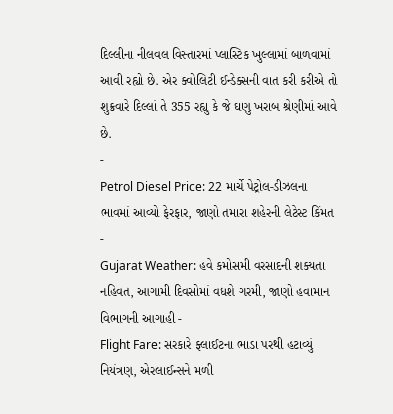દિલ્લીના નીલવલ વિસ્તારમાં પ્લાસ્ટિક ખુલ્લામાં બાળવામાં આવી રહ્યો છે. એર ક્વોલિટી ઈન્ડેક્સની વાત કરી કરીએ તો શુક્રવારે દિલ્લાં તે 355 રહ્યુ કે જે ઘણુ ખરાબ શ્રેણીમાં આવે છે.
-
Petrol Diesel Price: 22 માર્ચે પેટ્રોલ-ડીઝલના ભાવમાં આવ્યો ફેરફાર, જાણો તમારા શહેરની લેટેસ્ટ કિંમત -
Gujarat Weather: હવે કમોસમી વરસાદની શક્યતા નહિવત, આગામી દિવસોમાં વધશે ગરમી, જાણો હવામાન વિભાગની આગાહી -
Flight Fare: સરકારે ફ્લાઈટના ભાડા પરથી હટાવ્યું નિયંત્રણ, એરલાઈન્સને મળી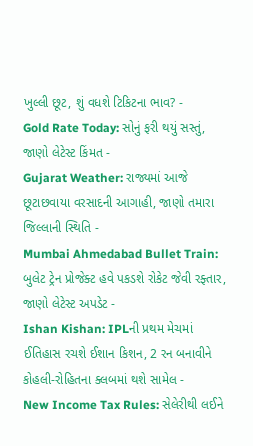ખુલ્લી છૂટ, શું વધશે ટિકિટના ભાવ? -
Gold Rate Today: સોનું ફરી થયું સસ્તું, જાણો લેટેસ્ટ કિંમત -
Gujarat Weather: રાજ્યમાં આજે છૂટાછવાયા વરસાદની આગાહી, જાણો તમારા જિલ્લાની સ્થિતિ -
Mumbai Ahmedabad Bullet Train: બુલેટ ટ્રેન પ્રોજેક્ટ હવે પકડશે રોકેટ જેવી રફ્તાર, જાણો લેટેસ્ટ અપડેટ -
Ishan Kishan: IPLની પ્રથમ મેચમાં ઈતિહાસ રચશે ઈશાન કિશન, 2 રન બનાવીને કોહલી-રોહિતના ક્લબમાં થશે સામેલ -
New Income Tax Rules: સેલેરીથી લઈને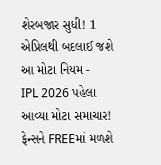શેરબજાર સુધી! 1 એપ્રિલથી બદલાઈ જશે આ મોટા નિયમ -
IPL 2026 પહેલા આવ્યા મોટા સમાચાર! ફેન્સને FREEમાં મળશે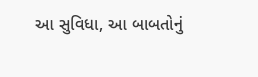આ સુવિધા, આ બાબતોનું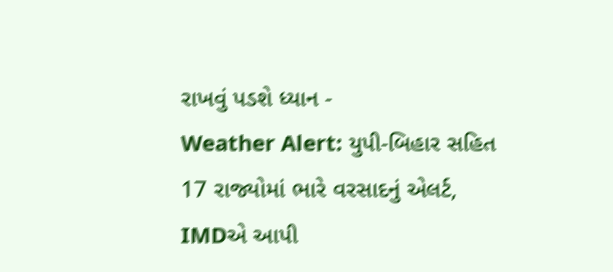રાખવું પડશે ધ્યાન -
Weather Alert: યુપી-બિહાર સહિત 17 રાજ્યોમાં ભારે વરસાદનું એલર્ટ, IMDએ આપી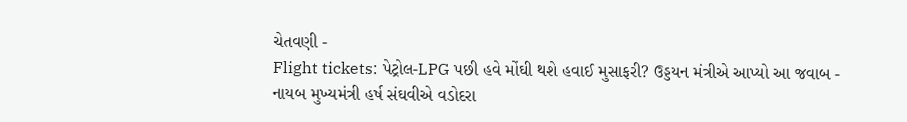ચેતવણી -
Flight tickets: પેટ્રોલ-LPG પછી હવે મોંઘી થશે હવાઈ મુસાફરી? ઉડ્ડયન મંત્રીએ આપ્યો આ જવાબ -
નાયબ મુખ્યમંત્રી હર્ષ સંઘવીએ વડોદરા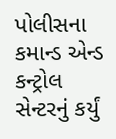પોલીસના કમાન્ડ એન્ડ કન્ટ્રોલ સેન્ટરનું કર્યું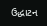ઉદ્ધાટન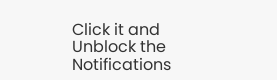Click it and Unblock the Notifications